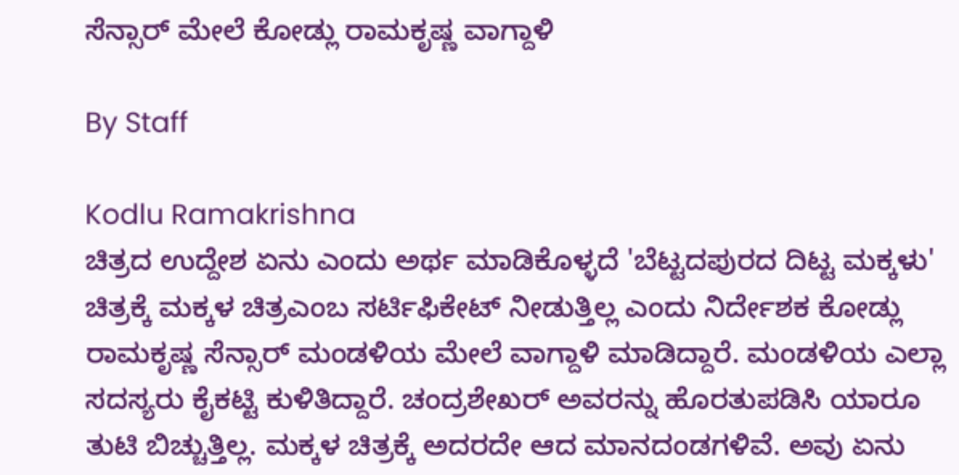ಸೆನ್ಸಾರ್ ಮೇಲೆ ಕೋಡ್ಲು ರಾಮಕೃಷ್ಣ ವಾಗ್ದಾಳಿ

By Staff

Kodlu Ramakrishna
ಚಿತ್ರದ ಉದ್ದೇಶ ಏನು ಎಂದು ಅರ್ಥ ಮಾಡಿಕೊಳ್ಳದೆ 'ಬೆಟ್ಟದಪುರದ ದಿಟ್ಟ ಮಕ್ಕಳು' ಚಿತ್ರಕ್ಕೆ ಮಕ್ಕಳ ಚಿತ್ರಎಂಬ ಸರ್ಟಿಫಿಕೇಟ್ ನೀಡುತ್ತಿಲ್ಲ ಎಂದು ನಿರ್ದೇಶಕ ಕೋಡ್ಲು ರಾಮಕೃಷ್ಣ ಸೆನ್ಸಾರ್ ಮಂಡಳಿಯ ಮೇಲೆ ವಾಗ್ದಾಳಿ ಮಾಡಿದ್ದಾರೆ. ಮಂಡಳಿಯ ಎಲ್ಲಾ ಸದಸ್ಯರು ಕೈಕಟ್ಟಿ ಕುಳಿತಿದ್ದಾರೆ. ಚಂದ್ರಶೇಖರ್ ಅವರನ್ನು ಹೊರತುಪಡಿಸಿ ಯಾರೂ ತುಟಿ ಬಿಚ್ಚುತ್ತಿಲ್ಲ. ಮಕ್ಕಳ ಚಿತ್ರಕ್ಕೆ ಅದರದೇ ಆದ ಮಾನದಂಡಗಳಿವೆ. ಅವು ಏನು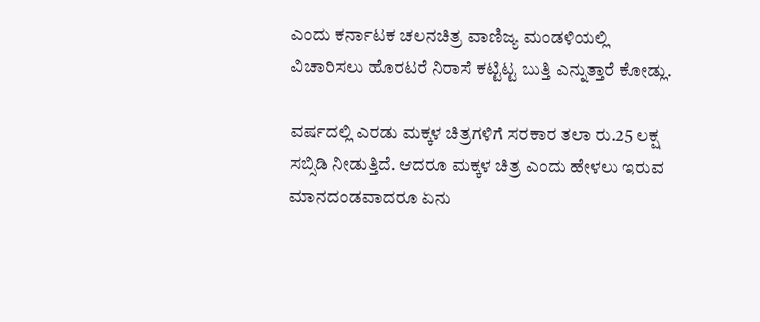ಎಂದು ಕರ್ನಾಟಕ ಚಲನಚಿತ್ರ ವಾಣಿಜ್ಯ ಮಂಡಳಿಯಲ್ಲಿ ವಿಚಾರಿಸಲು ಹೊರಟರೆ ನಿರಾಸೆ ಕಟ್ಟಿಟ್ಟ ಬುತ್ತಿ ಎನ್ನುತ್ತಾರೆ ಕೋಡ್ಲು.

ವರ್ಷದಲ್ಲಿ ಎರಡು ಮಕ್ಕಳ ಚಿತ್ರಗಳಿಗೆ ಸರಕಾರ ತಲಾ ರು.25 ಲಕ್ಷ ಸಬ್ಸಿಡಿ ನೀಡುತ್ತಿದೆ. ಆದರೂ ಮಕ್ಕಳ ಚಿತ್ರ ಎಂದು ಹೇಳಲು ಇರುವ ಮಾನದಂಡವಾದರೂ ಏನು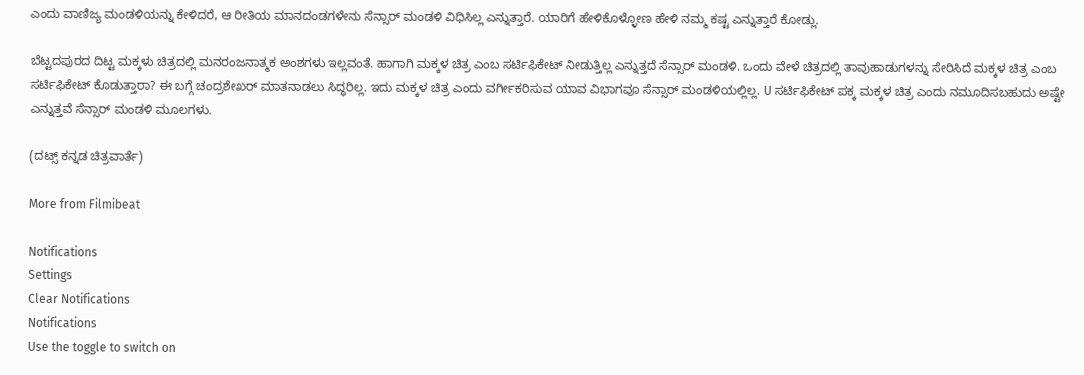ಎಂದು ವಾಣಿಜ್ಯ ಮಂಡಳಿಯನ್ನು ಕೇಳಿದರೆ, ಆ ರೀತಿಯ ಮಾನದಂಡಗಳೇನು ಸೆನ್ಸಾರ್ ಮಂಡಳಿ ವಿಧಿಸಿಲ್ಲ ಎನ್ನುತ್ತಾರೆ. ಯಾರಿಗೆ ಹೇಳಿಕೊಳ್ಳೋಣ ಹೇಳಿ ನಮ್ಮ ಕಷ್ಟ ಎನ್ನುತ್ತಾರೆ ಕೋಡ್ಲು.

ಬೆಟ್ಟದಪುರದ ದಿಟ್ಟ ಮಕ್ಕಳು ಚಿತ್ರದಲ್ಲಿ ಮನರಂಜನಾತ್ಮಕ ಅಂಶಗಳು ಇಲ್ಲವಂತೆ. ಹಾಗಾಗಿ ಮಕ್ಕಳ ಚಿತ್ರ ಎಂಬ ಸರ್ಟಿಫಿಕೇಟ್ ನೀಡುತ್ತಿಲ್ಲ ಎನ್ನುತ್ತದೆ ಸೆನ್ಸಾರ್ ಮಂಡಳಿ. ಒಂದು ವೇಳೆ ಚಿತ್ರದಲ್ಲಿ ತಾವುಹಾಡುಗಳನ್ನು ಸೇರಿಸಿದೆ ಮಕ್ಕಳ ಚಿತ್ರ ಎಂಬ ಸರ್ಟಿಫಿಕೇಟ್ ಕೊಡುತ್ತಾರಾ? ಈ ಬಗ್ಗೆ ಚಂದ್ರಶೇಖರ್ ಮಾತನಾಡಲು ಸಿದ್ಧರಿಲ್ಲ. ಇದು ಮಕ್ಕಳ ಚಿತ್ರ ಎಂದು ವರ್ಗೀಕರಿಸುವ ಯಾವ ವಿಭಾಗವೂ ಸೆನ್ಸಾರ್ ಮಂಡಳಿಯಲ್ಲಿಲ್ಲ. U ಸರ್ಟಿಫಿಕೇಟ್ ಪಕ್ಕ ಮಕ್ಕಳ ಚಿತ್ರ ಎಂದು ನಮೂದಿಸಬಹುದು ಅಷ್ಟೇ ಎನ್ನುತ್ತವೆ ಸೆನ್ಸಾರ್ ಮಂಡಳಿ ಮೂಲಗಳು.

(ದಟ್ಸ್ ಕನ್ನಡ ಚಿತ್ರವಾರ್ತೆ)

More from Filmibeat

Notifications
Settings
Clear Notifications
Notifications
Use the toggle to switch on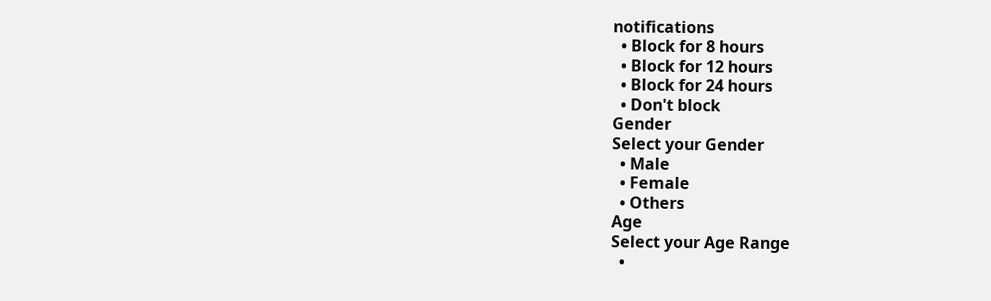notifications
  • Block for 8 hours
  • Block for 12 hours
  • Block for 24 hours
  • Don't block
Gender
Select your Gender
  • Male
  • Female
  • Others
Age
Select your Age Range
  •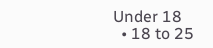Under 18
  • 18 to 25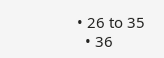• 26 to 35
  • 36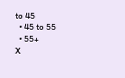to 45
  • 45 to 55
  • 55+
X